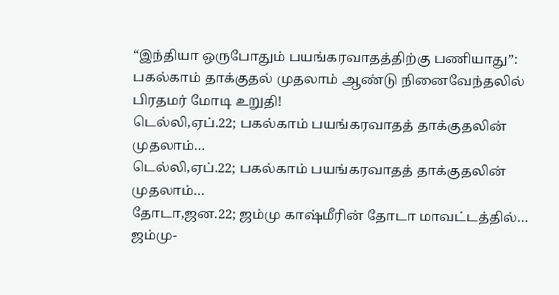“இந்தியா ஒருபோதும் பயங்கரவாதத்திற்கு பணியாது”: பகல்காம் தாக்குதல் முதலாம் ஆண்டு நினைவேந்தலில் பிரதமர் மோடி உறுதி!
டெல்லி,ஏப்.22; பகல்காம் பயங்கரவாதத் தாக்குதலின் முதலாம்…
டெல்லி,ஏப்.22; பகல்காம் பயங்கரவாதத் தாக்குதலின் முதலாம்…
தோடா,ஜன.22; ஜம்மு காஷ்மீரின் தோடா மாவட்டத்தில்…
ஜம்மு-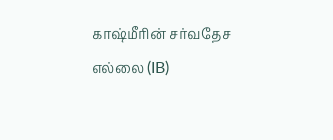காஷ்மீரின் சர்வதேச எல்லை (IB)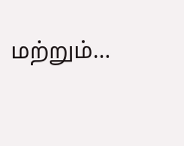மற்றும்…